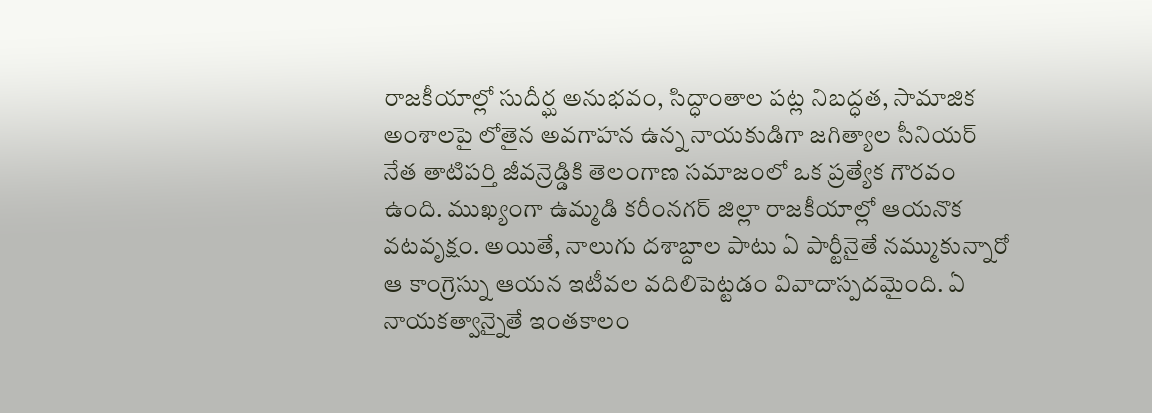రాజకీయాల్లో సుదీర్ఘ అనుభవం, సిద్ధాంతాల పట్ల నిబద్ధత, సామాజిక అంశాలపై లోతైన అవగాహన ఉన్న నాయకుడిగా జగిత్యాల సీనియర్ నేత తాటిపర్తి జీవన్రెడ్డికి తెలంగాణ సమాజంలో ఒక ప్రత్యేక గౌరవం ఉంది. ముఖ్యంగా ఉమ్మడి కరీంనగర్ జిల్లా రాజకీయాల్లో ఆయనొక వటవృక్షం. అయితే, నాలుగు దశాబ్దాల పాటు ఏ పార్టీనైతే నమ్ముకున్నారో ఆ కాంగ్రెస్ను ఆయన ఇటీవల వదిలిపెట్టడం వివాదాస్పదమైంది. ఏ నాయకత్వాన్నైతే ఇంతకాలం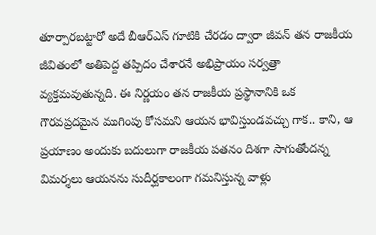తూర్పారబట్టారో అదే బీఆర్ఎస్ గూటికి చేరడం ద్వారా జీవన్ తన రాజకీయ జీవితంలో అతిపెద్ద తప్పిదం చేశారనే అభిప్రాయం సర్వత్రా వ్యక్తమవుతున్నది. ఈ నిర్ణయం తన రాజకీయ ప్రస్థానానికి ఒక గౌరవప్రదమైన ముగింపు కోసమని ఆయన భావిస్తుండవచ్చు గాక.. కాని, ఆ ప్రయాణం అందుకు బదులుగా రాజకీయ పతనం దిశగా సాగుతోందన్న విమర్శలు ఆయనను సుదీర్ఘకాలంగా గమనిస్తున్న వాళ్లు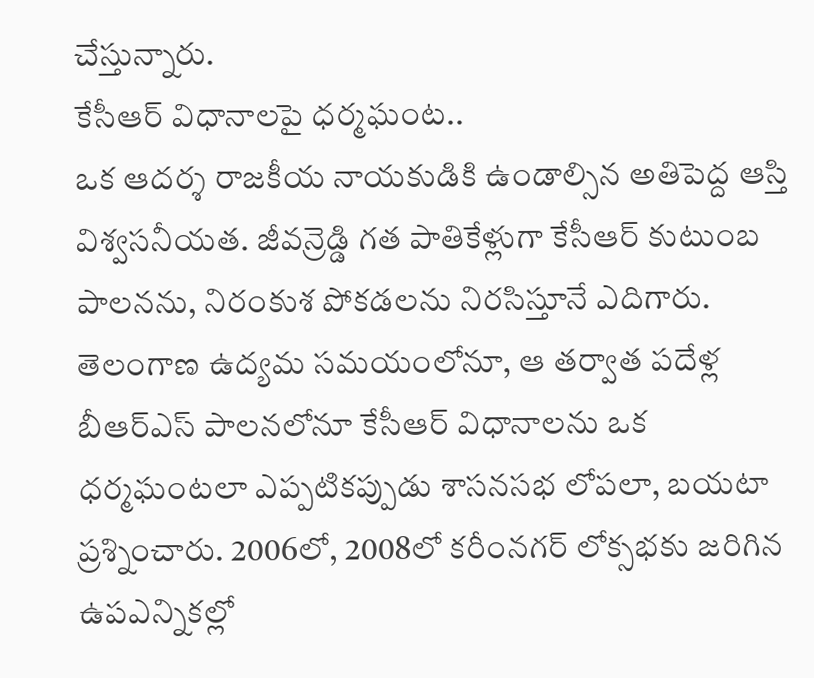చేస్తున్నారు.
కేసీఆర్ విధానాలపై ధర్మఘంట..
ఒక ఆదర్శ రాజకీయ నాయకుడికి ఉండాల్సిన అతిపెద్ద ఆస్తి విశ్వసనీయత. జీవన్రెడ్డి గత పాతికేళ్లుగా కేసీఆర్ కుటుంబ పాలనను, నిరంకుశ పోకడలను నిరసిస్తూనే ఎదిగారు. తెలంగాణ ఉద్యమ సమయంలోనూ, ఆ తర్వాత పదేళ్ల బీఆర్ఎస్ పాలనలోనూ కేసీఆర్ విధానాలను ఒక ధర్మఘంటలా ఎప్పటికప్పుడు శాసనసభ లోపలా, బయటా ప్రశ్నించారు. 2006లో, 2008లో కరీంనగర్ లోక్సభకు జరిగిన ఉపఎన్నికల్లో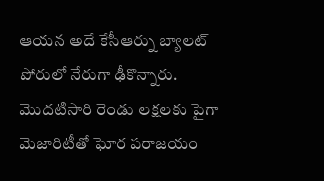ఆయన అదే కేసీఆర్ను బ్యాలట్ పోరులో నేరుగా ఢీకొన్నారు. మొదటిసారి రెండు లక్షలకు పైగా మెజారిటీతో ఘోర పరాజయం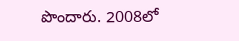పొందారు. 2008లో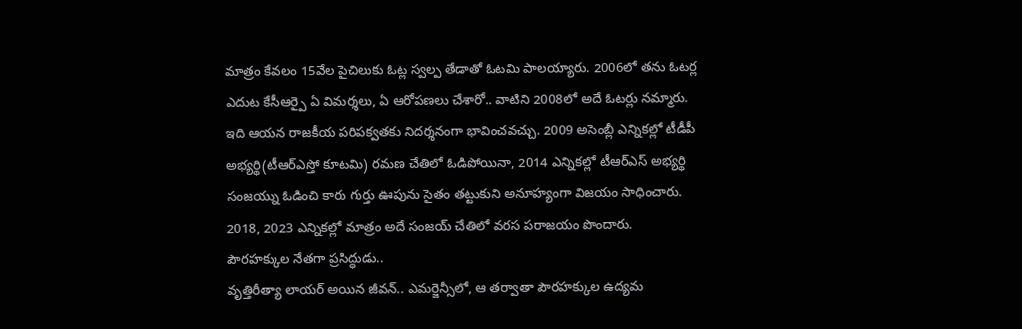మాత్రం కేవలం 15వేల పైచిలుకు ఓట్ల స్వల్ప తేడాతో ఓటమి పాలయ్యారు. 2006లో తను ఓటర్ల ఎదుట కేసీఆర్పై ఏ విమర్శలు, ఏ ఆరోపణలు చేశారో.. వాటిని 2008లో అదే ఓటర్లు నమ్మారు. ఇది ఆయన రాజకీయ పరిపక్వతకు నిదర్శనంగా భావించవచ్చు. 2009 అసెంబ్లీ ఎన్నికల్లో టీడీపీ అభ్యర్థి(టీఆర్ఎస్తో కూటమి) రమణ చేతిలో ఓడిపోయినా, 2014 ఎన్నికల్లో టీఆర్ఎస్ అభ్యర్థి సంజయ్ను ఓడించి కారు గుర్తు ఊపును సైతం తట్టుకుని అనూహ్యంగా విజయం సాధించారు. 2018, 2023 ఎన్నికల్లో మాత్రం అదే సంజయ్ చేతిలో వరస పరాజయం పొందారు.
పౌరహక్కుల నేతగా ప్రసిద్ధుడు..
వృత్తిరీత్యా లాయర్ అయిన జీవన్.. ఎమర్జెన్సీలో, ఆ తర్వాతా పౌరహక్కుల ఉద్యమ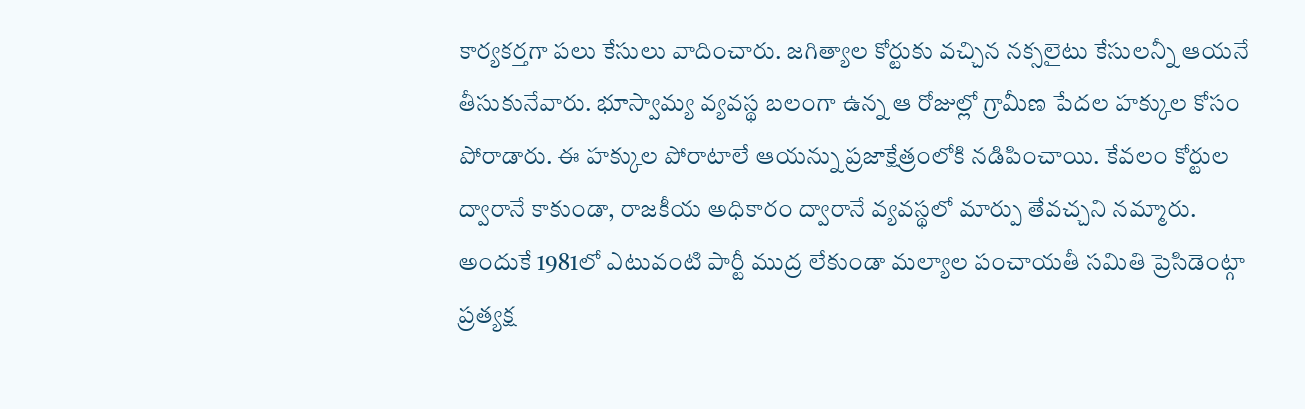కార్యకర్తగా పలు కేసులు వాదించారు. జగిత్యాల కోర్టుకు వచ్చిన నక్సలైటు కేసులన్నీ ఆయనే తీసుకునేవారు. భూస్వామ్య వ్యవస్థ బలంగా ఉన్న ఆ రోజుల్లో గ్రామీణ పేదల హక్కుల కోసం పోరాడారు. ఈ హక్కుల పోరాటాలే ఆయన్ను ప్రజాక్షేత్రంలోకి నడిపించాయి. కేవలం కోర్టుల ద్వారానే కాకుండా, రాజకీయ అధికారం ద్వారానే వ్యవస్థలో మార్పు తేవచ్చని నమ్మారు. అందుకే 1981లో ఎటువంటి పార్టీ ముద్ర లేకుండా మల్యాల పంచాయతీ సమితి ప్రెసిడెంట్గా ప్రత్యక్ష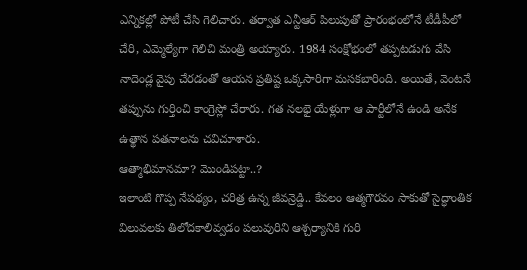ఎన్నికల్లో పోటీ చేసి గెలిచారు. తర్వాత ఎన్టీఆర్ పిలుపుతో ప్రారంభంలోనే టీడీపీలో చేరి, ఎమ్మెల్యేగా గెలిచి మంత్రి అయ్యారు. 1984 సంక్షోభంలో తప్పటడుగు వేసి నాదెండ్ల వైపు చేరడంతో ఆయన ప్రతిష్ట ఒక్కసారిగా మసకబారింది. అయితే, వెంటనే తప్పును గుర్తించి కాంగ్రెస్లో చేరారు. గత నలభై యేళ్లుగా ఆ పార్టీలోనే ఉండి అనేక ఉత్థాన పతనాలను చవిచూశారు.
ఆత్మాభిమానమా? మొండిపట్టా..?
ఇలాంటి గొప్ప నేపథ్యం, చరిత్ర ఉన్న జీవన్రెడ్డి.. కేవలం ఆత్మగౌరవం సాకుతో సైద్ధాంతిక విలువలకు తిలోదకాలివ్వడం పలువురిని ఆశ్చర్యానికి గురి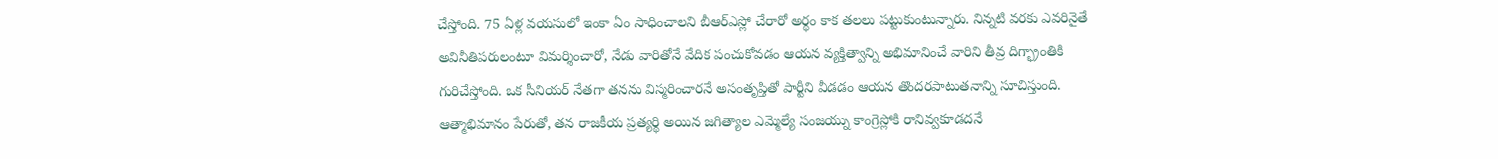చేస్తోంది. 75 ఏళ్ల వయసులో ఇంకా ఏం సాధించాలని బీఆర్ఎస్లో చేరారో అర్థం కాక తలలు పట్టుకుంటున్నారు. నిన్నటి వరకు ఎవరినైతే అవినీతిపరులంటూ విమర్శించారో, నేడు వారితోనే వేదిక పంచుకోవడం ఆయన వ్యక్తిత్వాన్ని అభిమానించే వారిని తీవ్ర దిగ్భ్రాంతికి గురిచేస్తోంది. ఒక సీనియర్ నేతగా తనను విస్మరించారనే అసంతృప్తితో పార్టీని వీడడం ఆయన తొందరపాటుతనాన్ని సూచిస్తుంది. ఆత్మాభిమానం పేరుతో, తన రాజకీయ ప్రత్యర్థి అయిన జగిత్యాల ఎమ్మెల్యే సంజయ్ను కాంగ్రెస్లోకి రానివ్వకూడదనే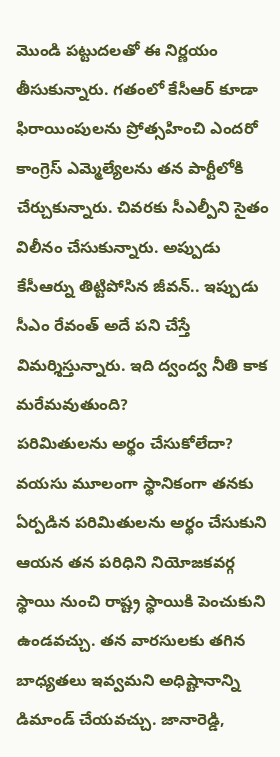మొండి పట్టుదలతో ఈ నిర్ణయం తీసుకున్నారు. గతంలో కేసీఆర్ కూడా ఫిరాయింపులను ప్రోత్సహించి ఎందరో కాంగ్రెస్ ఎమ్మెల్యేలను తన పార్టీలోకి చేర్చుకున్నారు. చివరకు సీఎల్పీని సైతం విలీనం చేసుకున్నారు. అప్పుడు కేసీఆర్ను తిట్టిపోసిన జీవన్.. ఇప్పుడు సీఎం రేవంత్ అదే పని చేస్తే విమర్శిస్తున్నారు. ఇది ద్వంద్వ నీతి కాక మరేమవుతుంది?
పరిమితులను అర్థం చేసుకోలేదా?
వయసు మూలంగా స్థానికంగా తనకు ఏర్పడిన పరిమితులను అర్థం చేసుకుని ఆయన తన పరిధిని నియోజకవర్గ స్థాయి నుంచి రాష్ట్ర స్థాయికి పెంచుకుని ఉండవచ్చు. తన వారసులకు తగిన బాధ్యతలు ఇవ్వమని అధిష్టానాన్ని డిమాండ్ చేయవచ్చు. జానారెడ్డి,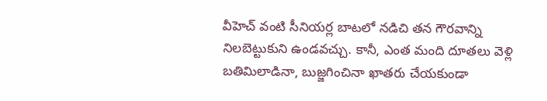వీహెచ్ వంటి సీనియర్ల బాటలో నడిచి తన గౌరవాన్ని నిలబెట్టుకుని ఉండవచ్చు. కానీ, ఎంత మంది దూతలు వెళ్లి బతిమిలాడినా, బుజ్జగించినా ఖాతరు చేయకుండా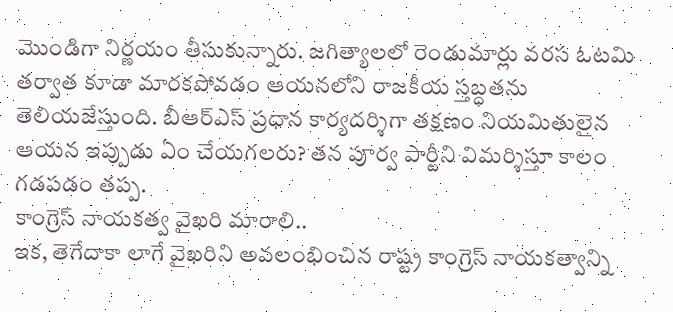మొండిగా నిర్ణయం తీసుకున్నారు. జగిత్యాలలో రెండుమార్లు వరస ఓటమి తర్వాత కూడా మారకపోవడం ఆయనలోని రాజకీయ స్తబ్ధతను తెలియజేస్తుంది. బీఆర్ఎస్ ప్రధాన కార్యదర్శిగా తక్షణం నియమితులైన ఆయన ఇప్పుడు ఏం చేయగలరు? తన పూర్వ పార్టీని విమర్శిస్తూ కాలం గడపడం తప్ప.
కాంగ్రెస్ నాయకత్వ వైఖరి మారాలి..
ఇక, తెగేదాకా లాగే వైఖరిని అవలంభించిన రాష్ట్ర కాంగ్రెస్ నాయకత్వాన్ని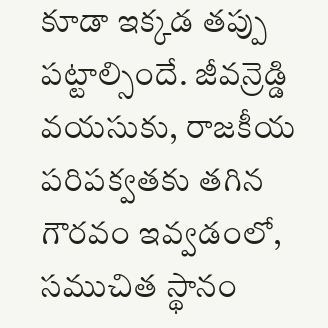కూడా ఇక్కడ తప్పు పట్టాల్సిందే. జీవన్రెడ్డి వయసుకు, రాజకీయ పరిపక్వతకు తగిన గౌరవం ఇవ్వడంలో, సముచిత స్థానం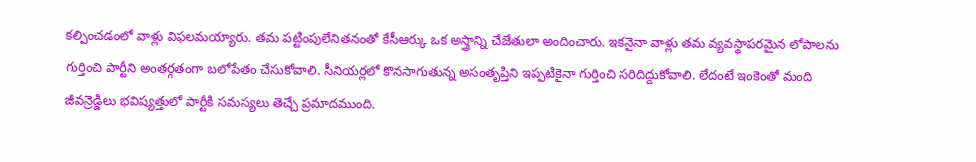కల్పించడంలో వాళ్లు విఫలమయ్యారు. తమ పట్టింపులేనితనంతో కేసీఆర్కు ఒక అస్త్రాన్ని చేజేతులా అందించారు. ఇకనైనా వాళ్లు తమ వ్యవస్థాపరమైన లోపాలను గుర్తించి పార్టీని అంతర్గతంగా బలోపేతం చేసుకోవాలి. సీనియర్లలో కొనసాగుతున్న అసంతృప్తిని ఇప్పటికైనా గుర్తించి సరిదిద్దుకోవాలి. లేదంటే ఇంకెంతో మంది జీవన్రెడ్డిలు భవిష్యత్తులో పార్టీకి సమస్యలు తెచ్చే ప్రమాదముంది.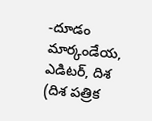-దూడం మార్కండేయ,
ఎడిటర్, దిశ
(దిశ పత్రిక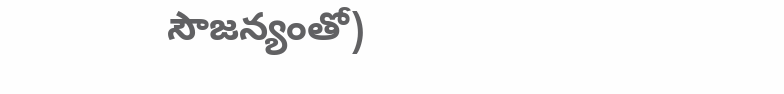సౌజన్యంతో)